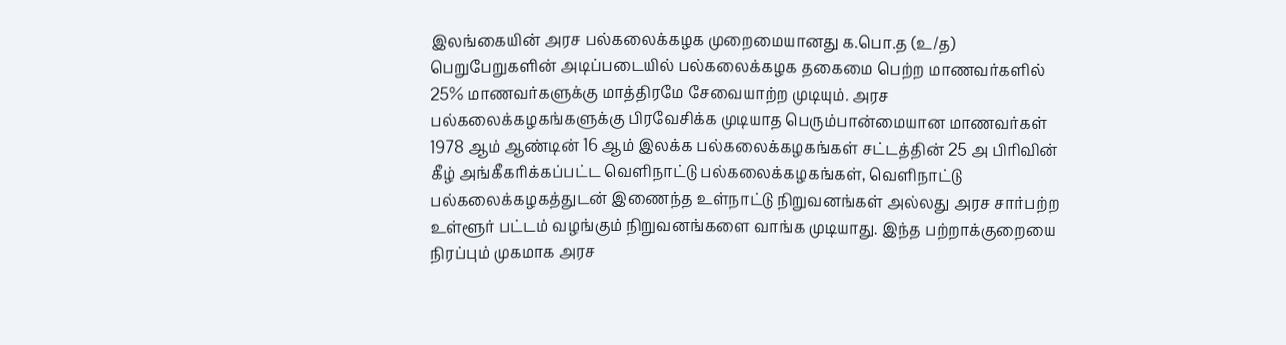இலங்கையின் அரச பல்கலைக்கழக முறைமையானது க.பொ.த (உ/த) பெறுபேறுகளின் அடிப்படையில் பல்கலைக்கழக தகைமை பெற்ற மாணவர்களில் 25% மாணவர்களுக்கு மாத்திரமே சேவையாற்ற முடியும். அரச பல்கலைக்கழகங்களுக்கு பிரவேசிக்க முடியாத பெரும்பான்மையான மாணவர்கள் 1978 ஆம் ஆண்டின் 16 ஆம் இலக்க பல்கலைக்கழகங்கள் சட்டத்தின் 25 அ பிரிவின் கீழ் அங்கீகரிக்கப்பட்ட வெளிநாட்டு பல்கலைக்கழகங்கள், வெளிநாட்டு பல்கலைக்கழகத்துடன் இணைந்த உள்நாட்டு நிறுவனங்கள் அல்லது அரச சார்பற்ற உள்ளூர் பட்டம் வழங்கும் நிறுவனங்களை வாங்க முடியாது. இந்த பற்றாக்குறையை நிரப்பும் முகமாக அரச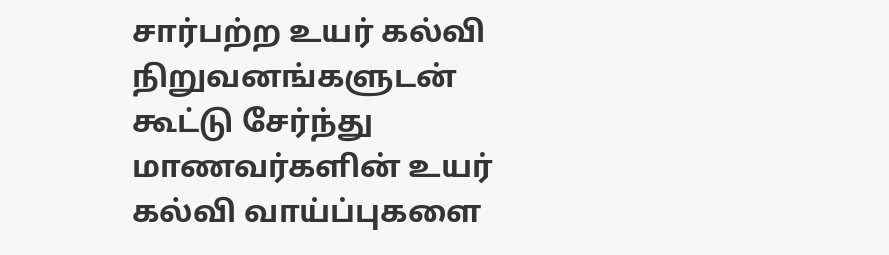சார்பற்ற உயர் கல்வி நிறுவனங்களுடன் கூட்டு சேர்ந்து மாணவர்களின் உயர் கல்வி வாய்ப்புகளை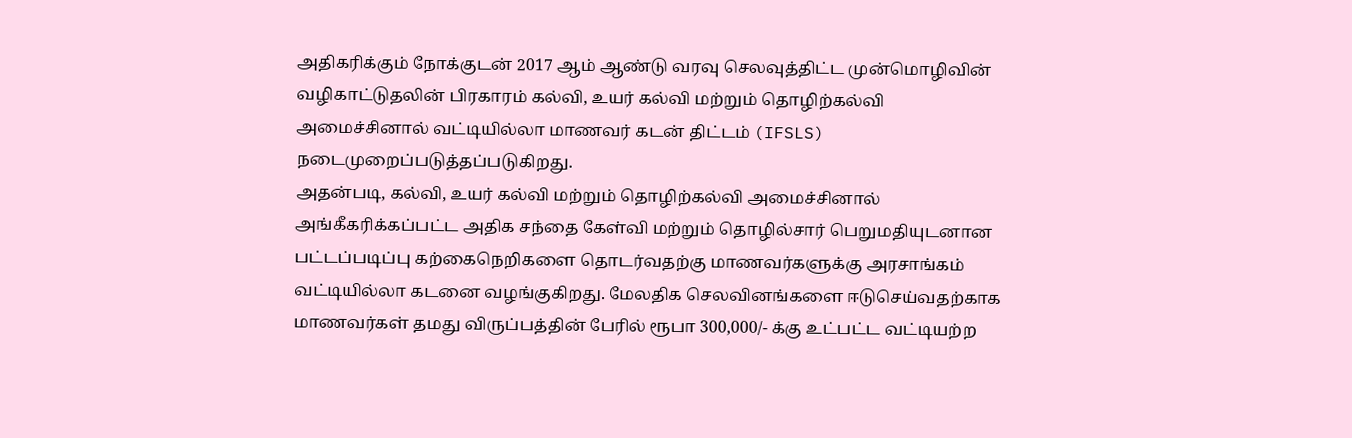அதிகரிக்கும் நோக்குடன் 2017 ஆம் ஆண்டு வரவு செலவுத்திட்ட முன்மொழிவின் வழிகாட்டுதலின் பிரகாரம் கல்வி, உயர் கல்வி மற்றும் தொழிற்கல்வி அமைச்சினால் வட்டியில்லா மாணவர் கடன் திட்டம் (IFSLS) நடைமுறைப்படுத்தப்படுகிறது.
அதன்படி, கல்வி, உயர் கல்வி மற்றும் தொழிற்கல்வி அமைச்சினால் அங்கீகரிக்கப்பட்ட அதிக சந்தை கேள்வி மற்றும் தொழில்சார் பெறுமதியுடனான பட்டப்படிப்பு கற்கைநெறிகளை தொடர்வதற்கு மாணவர்களுக்கு அரசாங்கம் வட்டியில்லா கடனை வழங்குகிறது. மேலதிக செலவினங்களை ஈடுசெய்வதற்காக மாணவர்கள் தமது விருப்பத்தின் பேரில் ரூபா 300,000/- க்கு உட்பட்ட வட்டியற்ற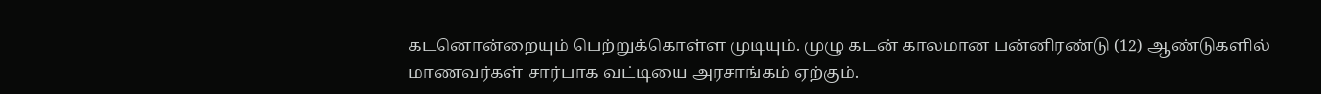கடனொன்றையும் பெற்றுக்கொள்ள முடியும். முழு கடன் காலமான பன்னிரண்டு (12) ஆண்டுகளில் மாணவர்கள் சார்பாக வட்டியை அரசாங்கம் ஏற்கும்.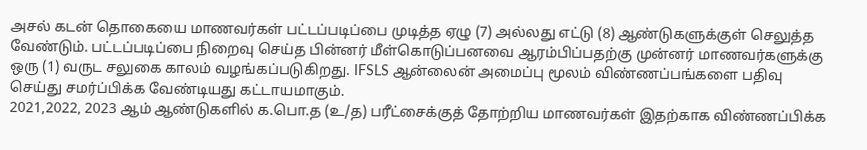அசல் கடன் தொகையை மாணவர்கள் பட்டப்படிப்பை முடித்த ஏழு (7) அல்லது எட்டு (8) ஆண்டுகளுக்குள் செலுத்த வேண்டும். பட்டப்படிப்பை நிறைவு செய்த பின்னர் மீள்கொடுப்பனவை ஆரம்பிப்பதற்கு முன்னர் மாணவர்களுக்கு ஒரு (1) வருட சலுகை காலம் வழங்கப்படுகிறது. IFSLS ஆன்லைன் அமைப்பு மூலம் விண்ணப்பங்களை பதிவு செய்து சமர்ப்பிக்க வேண்டியது கட்டாயமாகும்.
2021,2022, 2023 ஆம் ஆண்டுகளில் க.பொ.த (உ/த) பரீட்சைக்குத் தோற்றிய மாணவர்கள் இதற்காக விண்ணப்பிக்க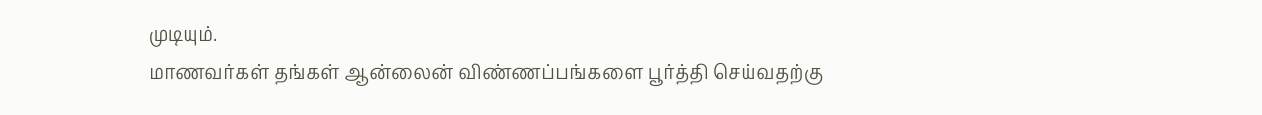முடியும்.
மாணவர்கள் தங்கள் ஆன்லைன் விண்ணப்பங்களை பூர்த்தி செய்வதற்கு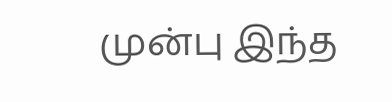முன்பு இந்த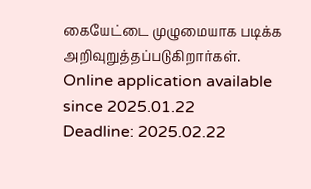கையேட்டை முழுமையாக படிக்க அறிவுறுத்தப்படுகிறார்கள்.
Online application available since 2025.01.22
Deadline: 2025.02.22